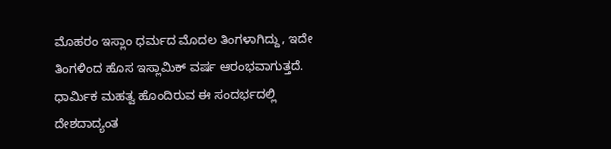ಮೊಹರಂ ಇಸ್ಲಾಂ ಧರ್ಮದ ಮೊದಲ ತಿಂಗಳಾಗಿದ್ದು, ಇದೇ ತಿಂಗಳಿಂದ ಹೊಸ ಇಸ್ಲಾಮಿಕ್ ವರ್ಷ ಆರಂಭವಾಗುತ್ತದೆ. ಧಾರ್ಮಿಕ ಮಹತ್ವ ಹೊಂದಿರುವ ಈ ಸಂದರ್ಭದಲ್ಲಿ ದೇಶದಾದ್ಯಂತ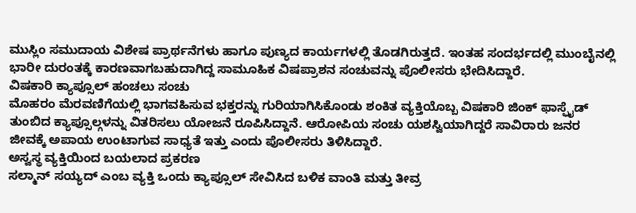ಮುಸ್ಲಿಂ ಸಮುದಾಯ ವಿಶೇಷ ಪ್ರಾರ್ಥನೆಗಳು ಹಾಗೂ ಪುಣ್ಯದ ಕಾರ್ಯಗಳಲ್ಲಿ ತೊಡಗಿರುತ್ತದೆ. ಇಂತಹ ಸಂದರ್ಭದಲ್ಲಿ ಮುಂಬೈನಲ್ಲಿ ಭಾರೀ ದುರಂತಕ್ಕೆ ಕಾರಣವಾಗಬಹುದಾಗಿದ್ದ ಸಾಮೂಹಿಕ ವಿಷಪ್ರಾಶನ ಸಂಚುವನ್ನು ಪೊಲೀಸರು ಭೇದಿಸಿದ್ದಾರೆ.
ವಿಷಕಾರಿ ಕ್ಯಾಪ್ಸೂಲ್ ಹಂಚಲು ಸಂಚು
ಮೊಹರಂ ಮೆರವಣಿಗೆಯಲ್ಲಿ ಭಾಗವಹಿಸುವ ಭಕ್ತರನ್ನು ಗುರಿಯಾಗಿಸಿಕೊಂಡು ಶಂಕಿತ ವ್ಯಕ್ತಿಯೊಬ್ಬ ವಿಷಕಾರಿ ಜಿಂಕ್ ಫಾಸ್ಫೈಡ್ ತುಂಬಿದ ಕ್ಯಾಪ್ಸೂಲ್ಗಳನ್ನು ವಿತರಿಸಲು ಯೋಜನೆ ರೂಪಿಸಿದ್ದಾನೆ. ಆರೋಪಿಯ ಸಂಚು ಯಶಸ್ವಿಯಾಗಿದ್ದರೆ ಸಾವಿರಾರು ಜನರ ಜೀವಕ್ಕೆ ಅಪಾಯ ಉಂಟಾಗುವ ಸಾಧ್ಯತೆ ಇತ್ತು ಎಂದು ಪೊಲೀಸರು ತಿಳಿಸಿದ್ದಾರೆ.
ಅಸ್ವಸ್ಥ ವ್ಯಕ್ತಿಯಿಂದ ಬಯಲಾದ ಪ್ರಕರಣ
ಸಲ್ಮಾನ್ ಸಯ್ಯದ್ ಎಂಬ ವ್ಯಕ್ತಿ ಒಂದು ಕ್ಯಾಪ್ಸೂಲ್ ಸೇವಿಸಿದ ಬಳಿಕ ವಾಂತಿ ಮತ್ತು ತೀವ್ರ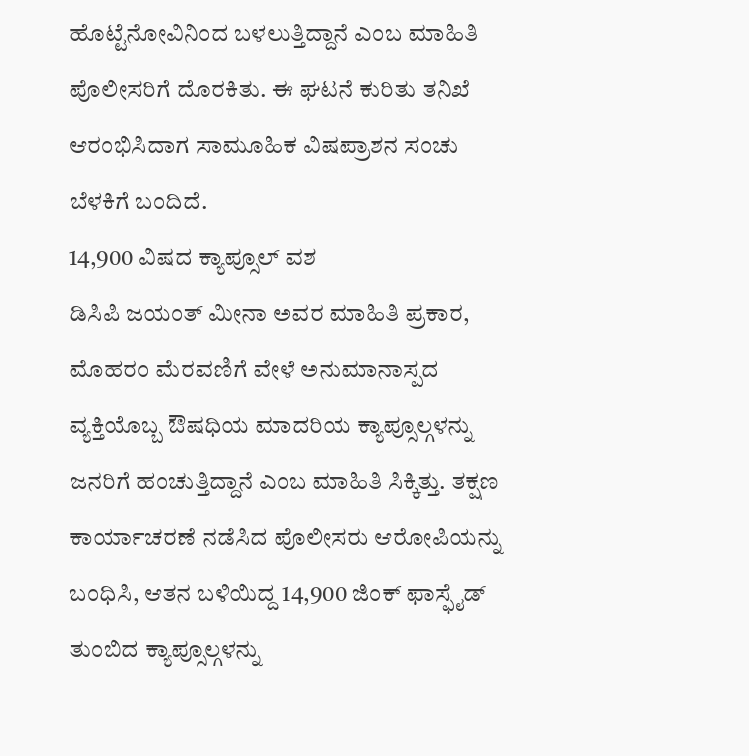ಹೊಟ್ಟೆನೋವಿನಿಂದ ಬಳಲುತ್ತಿದ್ದಾನೆ ಎಂಬ ಮಾಹಿತಿ ಪೊಲೀಸರಿಗೆ ದೊರಕಿತು. ಈ ಘಟನೆ ಕುರಿತು ತನಿಖೆ ಆರಂಭಿಸಿದಾಗ ಸಾಮೂಹಿಕ ವಿಷಪ್ರಾಶನ ಸಂಚು ಬೆಳಕಿಗೆ ಬಂದಿದೆ.
14,900 ವಿಷದ ಕ್ಯಾಪ್ಸೂಲ್ ವಶ
ಡಿಸಿಪಿ ಜಯಂತ್ ಮೀನಾ ಅವರ ಮಾಹಿತಿ ಪ್ರಕಾರ, ಮೊಹರಂ ಮೆರವಣಿಗೆ ವೇಳೆ ಅನುಮಾನಾಸ್ಪದ ವ್ಯಕ್ತಿಯೊಬ್ಬ ಔಷಧಿಯ ಮಾದರಿಯ ಕ್ಯಾಪ್ಸೂಲ್ಗಳನ್ನು ಜನರಿಗೆ ಹಂಚುತ್ತಿದ್ದಾನೆ ಎಂಬ ಮಾಹಿತಿ ಸಿಕ್ಕಿತ್ತು. ತಕ್ಷಣ ಕಾರ್ಯಾಚರಣೆ ನಡೆಸಿದ ಪೊಲೀಸರು ಆರೋಪಿಯನ್ನು ಬಂಧಿಸಿ, ಆತನ ಬಳಿಯಿದ್ದ 14,900 ಜಿಂಕ್ ಫಾಸ್ಫೈಡ್ ತುಂಬಿದ ಕ್ಯಾಪ್ಸೂಲ್ಗಳನ್ನು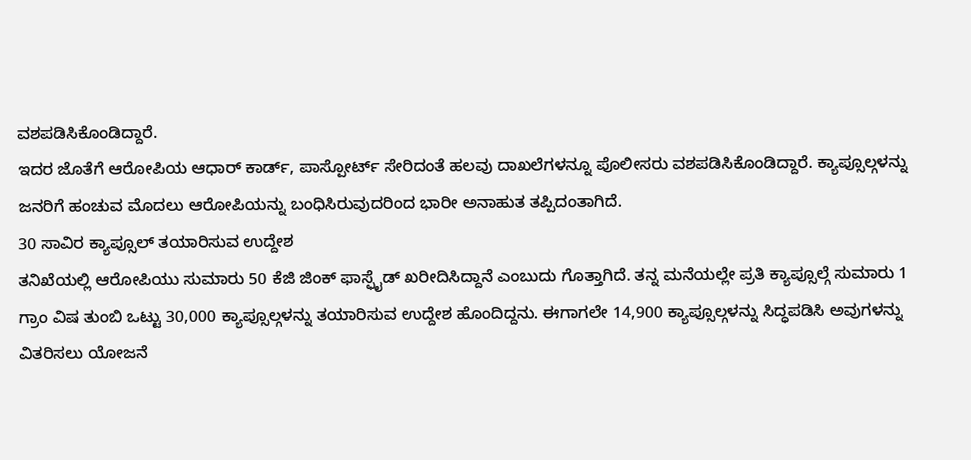ವಶಪಡಿಸಿಕೊಂಡಿದ್ದಾರೆ.
ಇದರ ಜೊತೆಗೆ ಆರೋಪಿಯ ಆಧಾರ್ ಕಾರ್ಡ್, ಪಾಸ್ಪೋರ್ಟ್ ಸೇರಿದಂತೆ ಹಲವು ದಾಖಲೆಗಳನ್ನೂ ಪೊಲೀಸರು ವಶಪಡಿಸಿಕೊಂಡಿದ್ದಾರೆ. ಕ್ಯಾಪ್ಸೂಲ್ಗಳನ್ನು ಜನರಿಗೆ ಹಂಚುವ ಮೊದಲು ಆರೋಪಿಯನ್ನು ಬಂಧಿಸಿರುವುದರಿಂದ ಭಾರೀ ಅನಾಹುತ ತಪ್ಪಿದಂತಾಗಿದೆ.
30 ಸಾವಿರ ಕ್ಯಾಪ್ಸೂಲ್ ತಯಾರಿಸುವ ಉದ್ದೇಶ
ತನಿಖೆಯಲ್ಲಿ ಆರೋಪಿಯು ಸುಮಾರು 50 ಕೆಜಿ ಜಿಂಕ್ ಫಾಸ್ಫೈಡ್ ಖರೀದಿಸಿದ್ದಾನೆ ಎಂಬುದು ಗೊತ್ತಾಗಿದೆ. ತನ್ನ ಮನೆಯಲ್ಲೇ ಪ್ರತಿ ಕ್ಯಾಪ್ಸೂಲ್ಗೆ ಸುಮಾರು 1 ಗ್ರಾಂ ವಿಷ ತುಂಬಿ ಒಟ್ಟು 30,000 ಕ್ಯಾಪ್ಸೂಲ್ಗಳನ್ನು ತಯಾರಿಸುವ ಉದ್ದೇಶ ಹೊಂದಿದ್ದನು. ಈಗಾಗಲೇ 14,900 ಕ್ಯಾಪ್ಸೂಲ್ಗಳನ್ನು ಸಿದ್ಧಪಡಿಸಿ ಅವುಗಳನ್ನು ವಿತರಿಸಲು ಯೋಜನೆ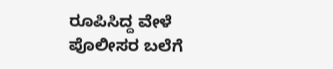ರೂಪಿಸಿದ್ದ ವೇಳೆ ಪೊಲೀಸರ ಬಲೆಗೆ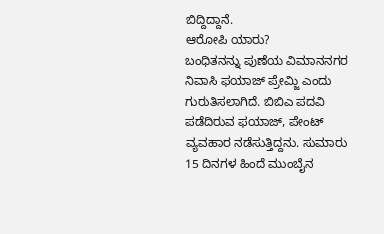ಬಿದ್ದಿದ್ದಾನೆ.
ಆರೋಪಿ ಯಾರು?
ಬಂಧಿತನನ್ನು ಪುಣೆಯ ವಿಮಾನನಗರ ನಿವಾಸಿ ಫಯಾಜ್ ಪ್ರೇಮ್ಜಿ ಎಂದು ಗುರುತಿಸಲಾಗಿದೆ. ಬಿಬಿಎ ಪದವಿ ಪಡೆದಿರುವ ಫಯಾಜ್, ಪೇಂಟ್ ವ್ಯವಹಾರ ನಡೆಸುತ್ತಿದ್ದನು. ಸುಮಾರು 15 ದಿನಗಳ ಹಿಂದೆ ಮುಂಬೈನ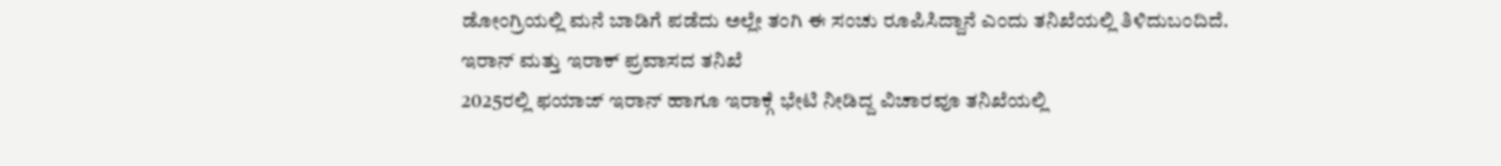ಡೋಂಗ್ರಿಯಲ್ಲಿ ಮನೆ ಬಾಡಿಗೆ ಪಡೆದು ಅಲ್ಲೇ ತಂಗಿ ಈ ಸಂಚು ರೂಪಿಸಿದ್ದಾನೆ ಎಂದು ತನಿಖೆಯಲ್ಲಿ ತಿಳಿದುಬಂದಿದೆ.
ಇರಾನ್ ಮತ್ತು ಇರಾಕ್ ಪ್ರವಾಸದ ತನಿಖೆ
2025ರಲ್ಲಿ ಫಯಾಜ್ ಇರಾನ್ ಹಾಗೂ ಇರಾಕ್ಗೆ ಭೇಟಿ ನೀಡಿದ್ದ ವಿಚಾರವೂ ತನಿಖೆಯಲ್ಲಿ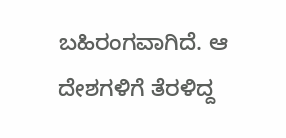ಬಹಿರಂಗವಾಗಿದೆ. ಆ ದೇಶಗಳಿಗೆ ತೆರಳಿದ್ದ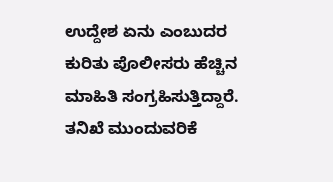ಉದ್ದೇಶ ಏನು ಎಂಬುದರ ಕುರಿತು ಪೊಲೀಸರು ಹೆಚ್ಚಿನ ಮಾಹಿತಿ ಸಂಗ್ರಹಿಸುತ್ತಿದ್ದಾರೆ.
ತನಿಖೆ ಮುಂದುವರಿಕೆ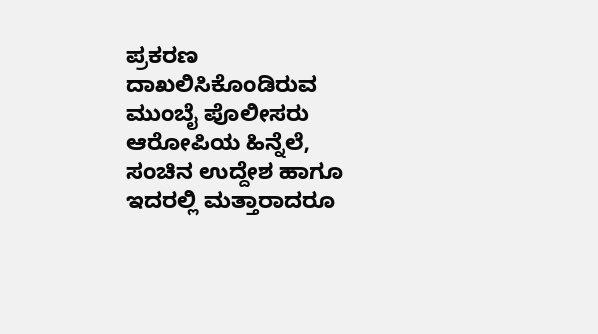ಪ್ರಕರಣ ದಾಖಲಿಸಿಕೊಂಡಿರುವ ಮುಂಬೈ ಪೊಲೀಸರು ಆರೋಪಿಯ ಹಿನ್ನೆಲೆ, ಸಂಚಿನ ಉದ್ದೇಶ ಹಾಗೂ ಇದರಲ್ಲಿ ಮತ್ತಾರಾದರೂ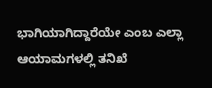ಭಾಗಿಯಾಗಿದ್ದಾರೆಯೇ ಎಂಬ ಎಲ್ಲಾ ಆಯಾಮಗಳಲ್ಲಿ ತನಿಖೆ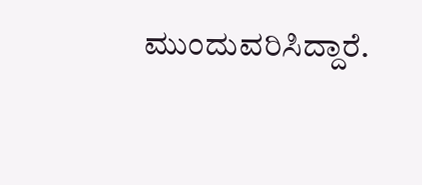ಮುಂದುವರಿಸಿದ್ದಾರೆ.